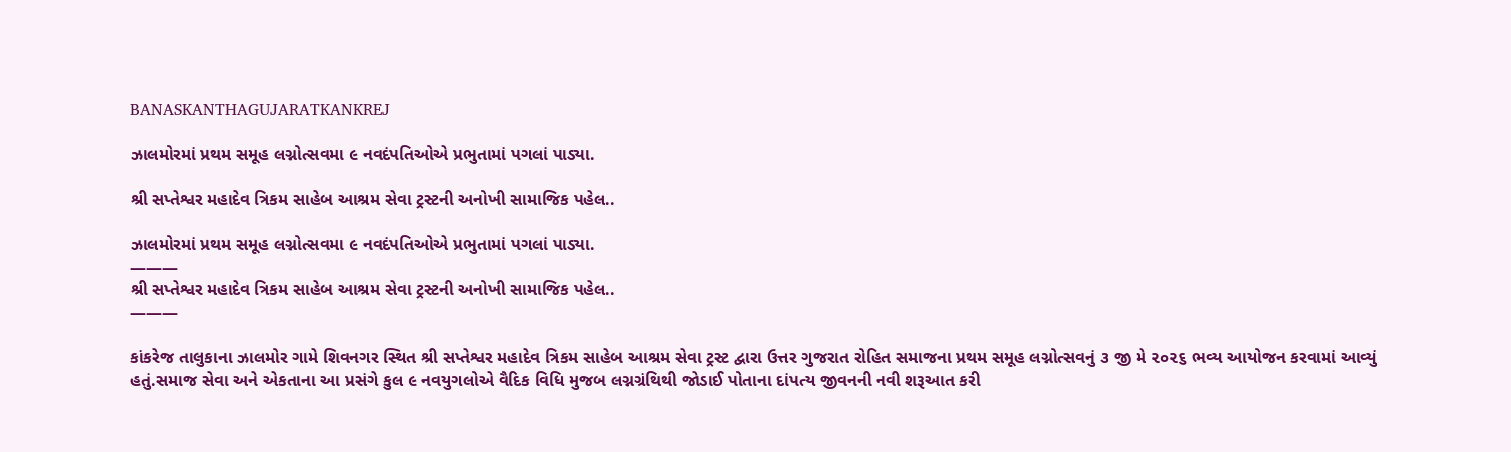BANASKANTHAGUJARATKANKREJ

ઝાલમોરમાં પ્રથમ સમૂહ લગ્નોત્સવમા ૯ નવદંપતિઓએ પ્રભુતામાં પગલાં પાડ્યા.

શ્રી સપ્તેશ્વર મહાદેવ ત્રિકમ સાહેબ આશ્રમ સેવા ટ્રસ્ટની અનોખી સામાજિક પહેલ..

ઝાલમોરમાં પ્રથમ સમૂહ લગ્નોત્સવમા ૯ નવદંપતિઓએ પ્રભુતામાં પગલાં પાડ્યા.
———
શ્રી સપ્તેશ્વર મહાદેવ ત્રિકમ સાહેબ આશ્રમ સેવા ટ્રસ્ટની અનોખી સામાજિક પહેલ..
———

કાંકરેજ તાલુકાના ઝાલમોર ગામે શિવનગર સ્થિત શ્રી સપ્તેશ્વર મહાદેવ ત્રિકમ સાહેબ આશ્રમ સેવા ટ્રસ્ટ દ્વારા ઉત્તર ગુજરાત રોહિત સમાજના પ્રથમ સમૂહ લગ્નોત્સવનું ૩ જી મે ૨૦૨૬ ભવ્ય આયોજન કરવામાં આવ્યું હતું.સમાજ સેવા અને એકતાના આ પ્રસંગે કુલ ૯ નવયુગલોએ વૈદિક વિધિ મુજબ લગ્નગ્રંથિથી જોડાઈ પોતાના દાંપત્ય જીવનની નવી શરૂઆત કરી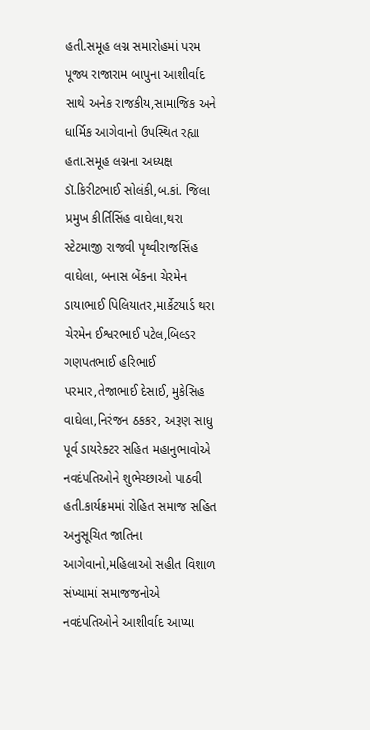હતી.સમૂહ લગ્ન સમારોહમાં પરમ પૂજ્ય રાજારામ બાપુના આશીર્વાદ સાથે અનેક રાજકીય,સામાજિક અને ધાર્મિક આગેવાનો ઉપસ્થિત રહ્યા હતા.સમૂહ લગ્નના અધ્યક્ષ ડૉ.કિરીટભાઈ સોલંકી,બ.કાં. જિલા પ્રમુખ કીર્તિસિંહ વાઘેલા,થરા સ્ટેટમાજી રાજવી પૃથ્વીરાજસિંહ વાઘેલા, બનાસ બેંકના ચેરમેન ડાયાભાઈ પિલિયાતર,માર્કેટયાર્ડ થરા ચેરમેન ઈશ્વરભાઈ પટેલ,બિલ્ડર ગણપતભાઈ હરિભાઈ પરમાર,તેજાભાઈ દેસાઈ, મુકેસિહ વાઘેલા,નિરંજન ઠકકર, અરૂણ સાધુ પૂર્વ ડાયરેક્ટર સહિત મહાનુભાવોએ નવદંપતિઓને શુભેચ્છાઓ પાઠવી હતી.કાર્યક્રમમાં રોહિત સમાજ સહિત અનુસૂચિત જાતિના આગેવાનો,મહિલાઓ સહીત વિશાળ સંખ્યામાં સમાજજનોએ નવદંપતિઓને આશીર્વાદ આપ્યા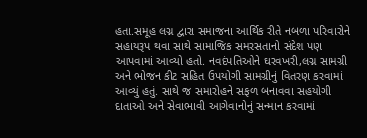હતા.સમૂહ લગ્ન દ્વારા સમાજના આર્થિક રીતે નબળા પરિવારોને સહાયરૂપ થવા સાથે સામાજિક સમરસતાનો સંદેશ પણ આપવામાં આવ્યો હતો. નવદંપતિઓને ઘરવખરી,લગ્ન સામગ્રી અને ભોજન કીટ સહિત ઉપયોગી સામગ્રીનું વિતરણ કરવામાં આવ્યું હતું. સાથે જ સમારોહને સફળ બનાવવા સહયોગી દાતાઓ અને સેવાભાવી આગેવાનોનું સન્માન કરવામાં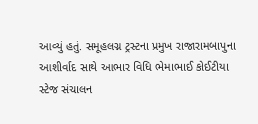આવ્યું હતું. સમૂહલગ્ન ટ્રસ્ટના પ્રમુખ રાજારામબાપુના આશીર્વાદ સાથે આભાર વિધિ ભેમાભાઈ કોઈટીયા સ્ટેજ સંચાલન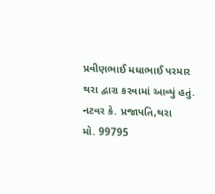પ્રવીણભાઈ મધાભાઈ પરમાર થરા દ્વારા કરવામાં આવ્યું હતું.
નટવર કે. પ્રજાપતિ,થરા
મો. 99795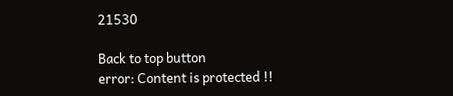21530

Back to top button
error: Content is protected !!